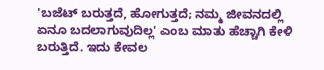'ಬಜೆಟ್ ಬರುತ್ತದೆ, ಹೋಗುತ್ತದೆ; ನಮ್ಮ ಜೀವನದಲ್ಲಿ ಏನೂ ಬದಲಾಗುವುದಿಲ್ಲ' ಎಂಬ ಮಾತು ಹೆಚ್ಚಾಗಿ ಕೇಳಿ ಬರುತ್ತಿದೆ. ಇದು ಕೇವಲ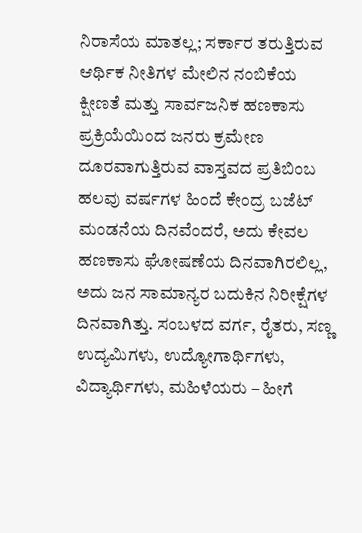ನಿರಾಸೆಯ ಮಾತಲ್ಲ; ಸರ್ಕಾರ ತರುತ್ತಿರುವ ಆರ್ಥಿಕ ನೀತಿಗಳ ಮೇಲಿನ ನಂಬಿಕೆಯ ಕ್ಷೀಣತೆ ಮತ್ತು ಸಾರ್ವಜನಿಕ ಹಣಕಾಸು ಪ್ರಕ್ರಿಯೆಯಿಂದ ಜನರು ಕ್ರಮೇಣ ದೂರವಾಗುತ್ತಿರುವ ವಾಸ್ತವದ ಪ್ರತಿಬಿಂಬ
ಹಲವು ವರ್ಷಗಳ ಹಿಂದೆ ಕೇಂದ್ರ ಬಜೆಟ್ ಮಂಡನೆಯ ದಿನವೆಂದರೆ, ಅದು ಕೇವಲ ಹಣಕಾಸು ಘೋಷಣೆಯ ದಿನವಾಗಿರಲಿಲ್ಲ, ಅದು ಜನ ಸಾಮಾನ್ಯರ ಬದುಕಿನ ನಿರೀಕ್ಷೆಗಳ ದಿನವಾಗಿತ್ತು. ಸಂಬಳದ ವರ್ಗ, ರೈತರು, ಸಣ್ಣ ಉದ್ಯಮಿಗಳು, ಉದ್ಯೋಗಾರ್ಥಿಗಳು, ವಿದ್ಯಾರ್ಥಿಗಳು, ಮಹಿಳೆಯರು – ಹೀಗೆ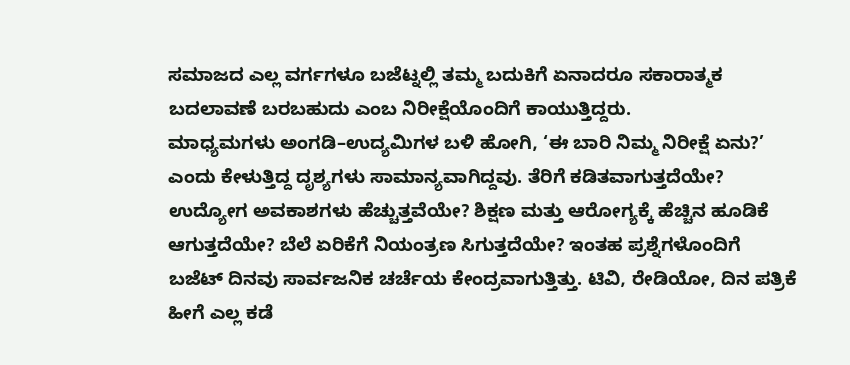ಸಮಾಜದ ಎಲ್ಲ ವರ್ಗಗಳೂ ಬಜೆಟ್ನಲ್ಲಿ ತಮ್ಮ ಬದುಕಿಗೆ ಏನಾದರೂ ಸಕಾರಾತ್ಮಕ ಬದಲಾವಣೆ ಬರಬಹುದು ಎಂಬ ನಿರೀಕ್ಷೆಯೊಂದಿಗೆ ಕಾಯುತ್ತಿದ್ದರು.
ಮಾಧ್ಯಮಗಳು ಅಂಗಡಿ–ಉದ್ಯಮಿಗಳ ಬಳಿ ಹೋಗಿ, ‘ಈ ಬಾರಿ ನಿಮ್ಮ ನಿರೀಕ್ಷೆ ಏನು?’ ಎಂದು ಕೇಳುತ್ತಿದ್ದ ದೃಶ್ಯಗಳು ಸಾಮಾನ್ಯವಾಗಿದ್ದವು. ತೆರಿಗೆ ಕಡಿತವಾಗುತ್ತದೆಯೇ? ಉದ್ಯೋಗ ಅವಕಾಶಗಳು ಹೆಚ್ಚುತ್ತವೆಯೇ? ಶಿಕ್ಷಣ ಮತ್ತು ಆರೋಗ್ಯಕ್ಕೆ ಹೆಚ್ಚಿನ ಹೂಡಿಕೆ ಆಗುತ್ತದೆಯೇ? ಬೆಲೆ ಏರಿಕೆಗೆ ನಿಯಂತ್ರಣ ಸಿಗುತ್ತದೆಯೇ? ಇಂತಹ ಪ್ರಶ್ನೆಗಳೊಂದಿಗೆ ಬಜೆಟ್ ದಿನವು ಸಾರ್ವಜನಿಕ ಚರ್ಚೆಯ ಕೇಂದ್ರವಾಗುತ್ತಿತ್ತು. ಟಿವಿ, ರೇಡಿಯೋ, ದಿನ ಪತ್ರಿಕೆ ಹೀಗೆ ಎಲ್ಲ ಕಡೆ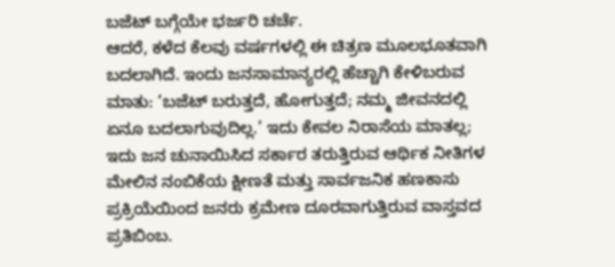ಬಜೆಟ್ ಬಗ್ಗೆಯೇ ಭರ್ಜರಿ ಚರ್ಚೆ.
ಆದರೆ, ಕಳೆದ ಕೆಲವು ವರ್ಷಗಳಲ್ಲಿ ಈ ಚಿತ್ರಣ ಮೂಲಭೂತವಾಗಿ ಬದಲಾಗಿದೆ. ಇಂದು ಜನಸಾಮಾನ್ಯರಲ್ಲಿ ಹೆಚ್ಚಾಗಿ ಕೇಳಿಬರುವ ಮಾತು: ‘ಬಜೆಟ್ ಬರುತ್ತದೆ, ಹೋಗುತ್ತದೆ; ನಮ್ಮ ಜೀವನದಲ್ಲಿ ಏನೂ ಬದಲಾಗುವುದಿಲ್ಲ.’ ಇದು ಕೇವಲ ನಿರಾಸೆಯ ಮಾತಲ್ಲ; ಇದು ಜನ ಚುನಾಯಿಸಿದ ಸರ್ಕಾರ ತರುತ್ತಿರುವ ಆರ್ಥಿಕ ನೀತಿಗಳ ಮೇಲಿನ ನಂಬಿಕೆಯ ಕ್ಷೀಣತೆ ಮತ್ತು ಸಾರ್ವಜನಿಕ ಹಣಕಾಸು ಪ್ರಕ್ರಿಯೆಯಿಂದ ಜನರು ಕ್ರಮೇಣ ದೂರವಾಗುತ್ತಿರುವ ವಾಸ್ತವದ ಪ್ರತಿಬಿಂಬ.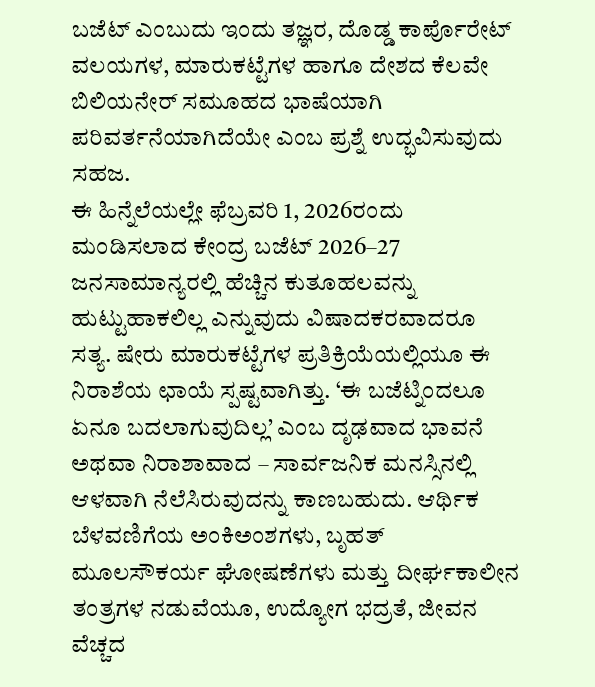ಬಜೆಟ್ ಎಂಬುದು ಇಂದು ತಜ್ಞರ, ದೊಡ್ಡ ಕಾರ್ಪೊರೇಟ್ ವಲಯಗಳ, ಮಾರುಕಟ್ಟೆಗಳ ಹಾಗೂ ದೇಶದ ಕೆಲವೇ ಬಿಲಿಯನೇರ್ ಸಮೂಹದ ಭಾಷೆಯಾಗಿ ಪರಿವರ್ತನೆಯಾಗಿದೆಯೇ ಎಂಬ ಪ್ರಶ್ನೆ ಉದ್ಭವಿಸುವುದು ಸಹಜ.
ಈ ಹಿನ್ನೆಲೆಯಲ್ಲೇ ಫೆಬ್ರವರಿ 1, 2026ರಂದು ಮಂಡಿಸಲಾದ ಕೇಂದ್ರ ಬಜೆಟ್ 2026–27 ಜನಸಾಮಾನ್ಯರಲ್ಲಿ ಹೆಚ್ಚಿನ ಕುತೂಹಲವನ್ನು ಹುಟ್ಟುಹಾಕಲಿಲ್ಲ ಎನ್ನುವುದು ವಿಷಾದಕರವಾದರೂ ಸತ್ಯ. ಷೇರು ಮಾರುಕಟ್ಟೆಗಳ ಪ್ರತಿಕ್ರಿಯೆಯಲ್ಲಿಯೂ ಈ ನಿರಾಶೆಯ ಛಾಯೆ ಸ್ಪಷ್ಟವಾಗಿತ್ತು. ‘ಈ ಬಜೆಟ್ನಿಂದಲೂ ಏನೂ ಬದಲಾಗುವುದಿಲ್ಲ’ ಎಂಬ ದೃಢವಾದ ಭಾವನೆ ಅಥವಾ ನಿರಾಶಾವಾದ – ಸಾರ್ವಜನಿಕ ಮನಸ್ಸಿನಲ್ಲಿ ಆಳವಾಗಿ ನೆಲೆಸಿರುವುದನ್ನು ಕಾಣಬಹುದು. ಆರ್ಥಿಕ ಬೆಳವಣಿಗೆಯ ಅಂಕಿಅಂಶಗಳು, ಬೃಹತ್ ಮೂಲಸೌಕರ್ಯ ಘೋಷಣೆಗಳು ಮತ್ತು ದೀರ್ಘಕಾಲೀನ ತಂತ್ರಗಳ ನಡುವೆಯೂ, ಉದ್ಯೋಗ ಭದ್ರತೆ, ಜೀವನ ವೆಚ್ಚದ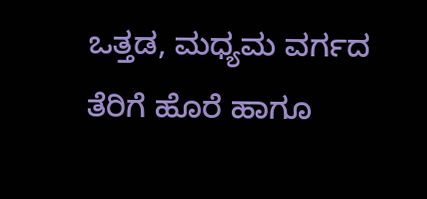ಒತ್ತಡ, ಮಧ್ಯಮ ವರ್ಗದ ತೆರಿಗೆ ಹೊರೆ ಹಾಗೂ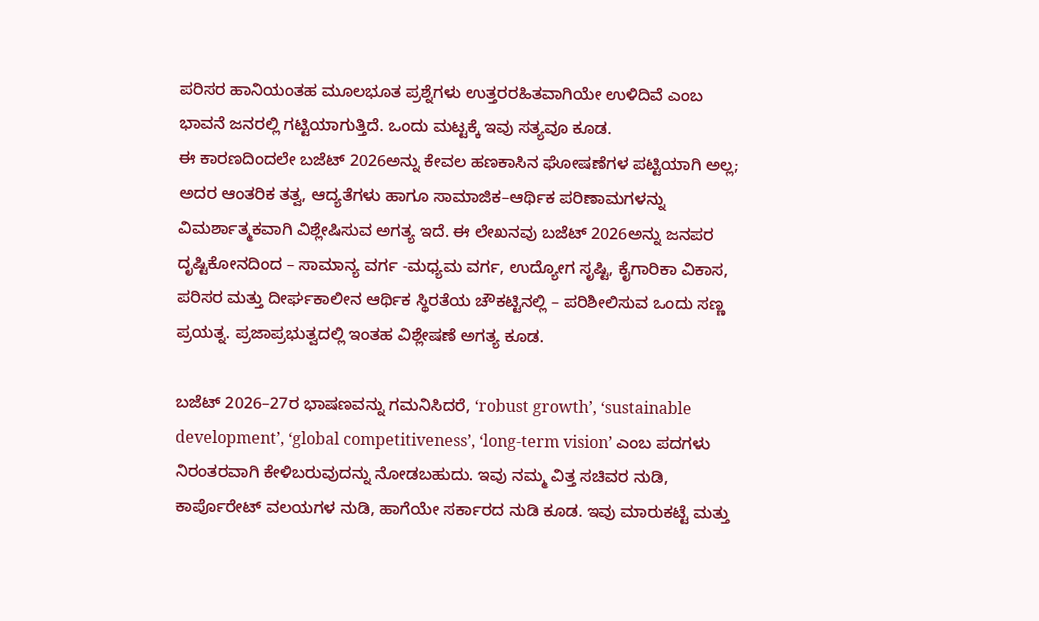ಪರಿಸರ ಹಾನಿಯಂತಹ ಮೂಲಭೂತ ಪ್ರಶ್ನೆಗಳು ಉತ್ತರರಹಿತವಾಗಿಯೇ ಉಳಿದಿವೆ ಎಂಬ ಭಾವನೆ ಜನರಲ್ಲಿ ಗಟ್ಟಿಯಾಗುತ್ತಿದೆ. ಒಂದು ಮಟ್ಟಕ್ಕೆ ಇವು ಸತ್ಯವೂ ಕೂಡ.
ಈ ಕಾರಣದಿಂದಲೇ ಬಜೆಟ್ 2026ಅನ್ನು ಕೇವಲ ಹಣಕಾಸಿನ ಘೋಷಣೆಗಳ ಪಟ್ಟಿಯಾಗಿ ಅಲ್ಲ; ಅದರ ಆಂತರಿಕ ತತ್ವ, ಆದ್ಯತೆಗಳು ಹಾಗೂ ಸಾಮಾಜಿಕ–ಆರ್ಥಿಕ ಪರಿಣಾಮಗಳನ್ನು ವಿಮರ್ಶಾತ್ಮಕವಾಗಿ ವಿಶ್ಲೇಷಿಸುವ ಅಗತ್ಯ ಇದೆ. ಈ ಲೇಖನವು ಬಜೆಟ್ 2026ಅನ್ನು ಜನಪರ ದೃಷ್ಟಿಕೋನದಿಂದ – ಸಾಮಾನ್ಯ ವರ್ಗ -ಮಧ್ಯಮ ವರ್ಗ, ಉದ್ಯೋಗ ಸೃಷ್ಟಿ, ಕೈಗಾರಿಕಾ ವಿಕಾಸ, ಪರಿಸರ ಮತ್ತು ದೀರ್ಘಕಾಲೀನ ಆರ್ಥಿಕ ಸ್ಥಿರತೆಯ ಚೌಕಟ್ಟಿನಲ್ಲಿ – ಪರಿಶೀಲಿಸುವ ಒಂದು ಸಣ್ಣ ಪ್ರಯತ್ನ. ಪ್ರಜಾಪ್ರಭುತ್ವದಲ್ಲಿ ಇಂತಹ ವಿಶ್ಲೇಷಣೆ ಅಗತ್ಯ ಕೂಡ.

ಬಜೆಟ್ 2026–27ರ ಭಾಷಣವನ್ನು ಗಮನಿಸಿದರೆ, ‘robust growth’, ‘sustainable development’, ‘global competitiveness’, ‘long-term vision’ ಎಂಬ ಪದಗಳು ನಿರಂತರವಾಗಿ ಕೇಳಿಬರುವುದನ್ನು ನೋಡಬಹುದು. ಇವು ನಮ್ಮ ವಿತ್ತ ಸಚಿವರ ನುಡಿ, ಕಾರ್ಪೊರೇಟ್ ವಲಯಗಳ ನುಡಿ, ಹಾಗೆಯೇ ಸರ್ಕಾರದ ನುಡಿ ಕೂಡ. ಇವು ಮಾರುಕಟ್ಟೆ ಮತ್ತು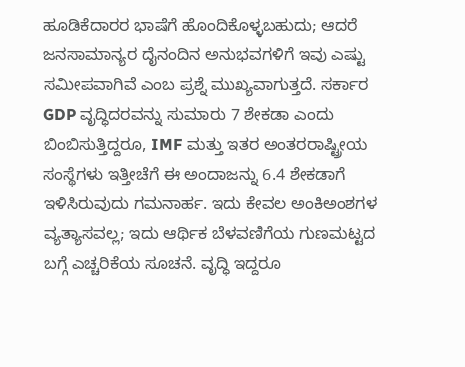ಹೂಡಿಕೆದಾರರ ಭಾಷೆಗೆ ಹೊಂದಿಕೊಳ್ಳಬಹುದು; ಆದರೆ ಜನಸಾಮಾನ್ಯರ ದೈನಂದಿನ ಅನುಭವಗಳಿಗೆ ಇವು ಎಷ್ಟು ಸಮೀಪವಾಗಿವೆ ಎಂಬ ಪ್ರಶ್ನೆ ಮುಖ್ಯವಾಗುತ್ತದೆ. ಸರ್ಕಾರ GDP ವೃದ್ಧಿದರವನ್ನು ಸುಮಾರು 7 ಶೇಕಡಾ ಎಂದು ಬಿಂಬಿಸುತ್ತಿದ್ದರೂ, IMF ಮತ್ತು ಇತರ ಅಂತರರಾಷ್ಟ್ರೀಯ ಸಂಸ್ಥೆಗಳು ಇತ್ತೀಚೆಗೆ ಈ ಅಂದಾಜನ್ನು 6.4 ಶೇಕಡಾಗೆ ಇಳಿಸಿರುವುದು ಗಮನಾರ್ಹ. ಇದು ಕೇವಲ ಅಂಕಿಅಂಶಗಳ ವ್ಯತ್ಯಾಸವಲ್ಲ; ಇದು ಆರ್ಥಿಕ ಬೆಳವಣಿಗೆಯ ಗುಣಮಟ್ಟದ ಬಗ್ಗೆ ಎಚ್ಚರಿಕೆಯ ಸೂಚನೆ. ವೃದ್ಧಿ ಇದ್ದರೂ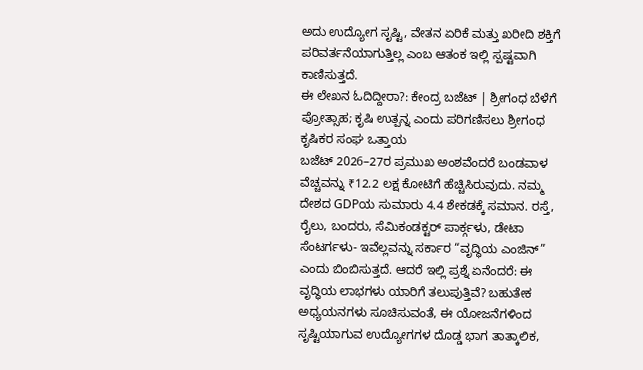ಅದು ಉದ್ಯೋಗ ಸೃಷ್ಟಿ, ವೇತನ ಏರಿಕೆ ಮತ್ತು ಖರೀದಿ ಶಕ್ತಿಗೆ ಪರಿವರ್ತನೆಯಾಗುತ್ತಿಲ್ಲ ಎಂಬ ಆತಂಕ ಇಲ್ಲಿ ಸ್ಪಷ್ಟವಾಗಿ ಕಾಣಿಸುತ್ತದೆ.
ಈ ಲೇಖನ ಓದಿದ್ದೀರಾ?: ಕೇಂದ್ರ ಬಜೆಟ್ | ಶ್ರೀಗಂಧ ಬೆಳೆಗೆ ಪ್ರೋತ್ಸಾಹ; ಕೃಷಿ ಉತ್ಪನ್ನ ಎಂದು ಪರಿಗಣಿಸಲು ಶ್ರೀಗಂಧ ಕೃಷಿಕರ ಸಂಘ ಒತ್ತಾಯ
ಬಜೆಟ್ 2026–27ರ ಪ್ರಮುಖ ಅಂಶವೆಂದರೆ ಬಂಡವಾಳ ವೆಚ್ಚವನ್ನು ₹12.2 ಲಕ್ಷ ಕೋಟಿಗೆ ಹೆಚ್ಚಿಸಿರುವುದು. ನಮ್ಮ ದೇಶದ GDPಯ ಸುಮಾರು 4.4 ಶೇಕಡಕ್ಕೆ ಸಮಾನ. ರಸ್ತೆ, ರೈಲು, ಬಂದರು, ಸೆಮಿಕಂಡಕ್ಟರ್ ಪಾರ್ಕ್ಗಳು, ಡೇಟಾ ಸೆಂಟರ್ಗಳು- ಇವೆಲ್ಲವನ್ನು ಸರ್ಕಾರ “ವೃದ್ಧಿಯ ಎಂಜಿನ್” ಎಂದು ಬಿಂಬಿಸುತ್ತದೆ. ಆದರೆ ಇಲ್ಲಿ ಪ್ರಶ್ನೆ ಏನೆಂದರೆ: ಈ ವೃದ್ಧಿಯ ಲಾಭಗಳು ಯಾರಿಗೆ ತಲುಪುತ್ತಿವೆ? ಬಹುತೇಕ ಅಧ್ಯಯನಗಳು ಸೂಚಿಸುವಂತೆ, ಈ ಯೋಜನೆಗಳಿಂದ ಸೃಷ್ಟಿಯಾಗುವ ಉದ್ಯೋಗಗಳ ದೊಡ್ಡ ಭಾಗ ತಾತ್ಕಾಲಿಕ,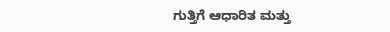ಗುತ್ತಿಗೆ ಆಧಾರಿತ ಮತ್ತು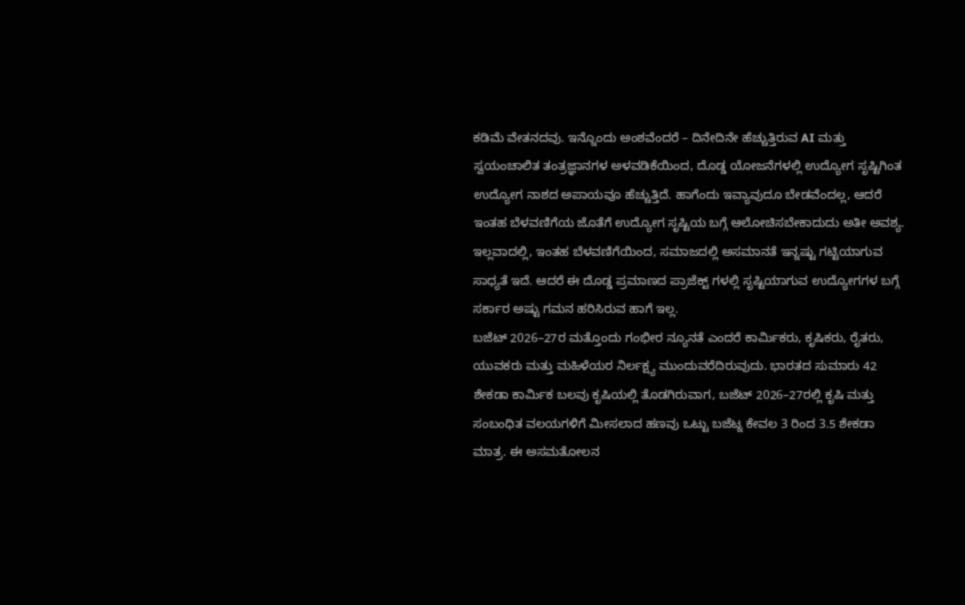ಕಡಿಮೆ ವೇತನದವು. ಇನ್ನೊಂದು ಅಂಶವೆಂದರೆ – ದಿನೇದಿನೇ ಹೆಚ್ಚುತ್ತಿರುವ AI ಮತ್ತು ಸ್ವಯಂಚಾಲಿತ ತಂತ್ರಜ್ಞಾನಗಳ ಅಳವಡಿಕೆಯಿಂದ, ದೊಡ್ಡ ಯೋಜನೆಗಳಲ್ಲಿ ಉದ್ಯೋಗ ಸೃಷ್ಟಿಗಿಂತ ಉದ್ಯೋಗ ನಾಶದ ಅಪಾಯವೂ ಹೆಚ್ಚುತ್ತಿದೆ. ಹಾಗೆಂದು ಇವ್ಯಾವುದೂ ಬೇಡವೆಂದಲ್ಲ, ಆದರೆ ಇಂತಹ ಬೆಳವಣಿಗೆಯ ಜೊತೆಗೆ ಉದ್ಯೋಗ ಸೃಷ್ಟಿಯ ಬಗ್ಗೆ ಆಲೋಚಿಸಬೇಕಾದುದು ಅತೀ ಅವಶ್ಯ. ಇಲ್ಲವಾದಲ್ಲಿ, ಇಂತಹ ಬೆಳವಣಿಗೆಯಿಂದ, ಸಮಾಜದಲ್ಲಿ ಅಸಮಾನತೆ ಇನ್ನಷ್ಟು ಗಟ್ಟಿಯಾಗುವ ಸಾಧ್ಯತೆ ಇದೆ. ಆದರೆ ಈ ದೊಡ್ಡ ಪ್ರಮಾಣದ ಪ್ರಾಜೆಕ್ಟ್ ಗಳಲ್ಲಿ ಸೃಷ್ಟಿಯಾಗುವ ಉದ್ಯೋಗಗಳ ಬಗ್ಗೆ ಸರ್ಕಾರ ಅಷ್ಟು ಗಮನ ಹರಿಸಿರುವ ಹಾಗೆ ಇಲ್ಲ.
ಬಜೆಟ್ 2026–27ರ ಮತ್ತೊಂದು ಗಂಭೀರ ನ್ಯೂನತೆ ಎಂದರೆ ಕಾರ್ಮಿಕರು, ಕೃಷಿಕರು, ರೈತರು, ಯುವಕರು ಮತ್ತು ಮಹಿಳೆಯರ ನಿರ್ಲಕ್ಷ್ಯ ಮುಂದುವರೆದಿರುವುದು. ಭಾರತದ ಸುಮಾರು 42 ಶೇಕಡಾ ಕಾರ್ಮಿಕ ಬಲವು ಕೃಷಿಯಲ್ಲಿ ತೊಡಗಿರುವಾಗ, ಬಜೆಟ್ 2026–27ರಲ್ಲಿ ಕೃಷಿ ಮತ್ತು ಸಂಬಂಧಿತ ವಲಯಗಳಿಗೆ ಮೀಸಲಾದ ಹಣವು ಒಟ್ಟು ಬಜೆಟ್ನ ಕೇವಲ 3 ರಿಂದ 3.5 ಶೇಕಡಾ ಮಾತ್ರ. ಈ ಅಸಮತೋಲನ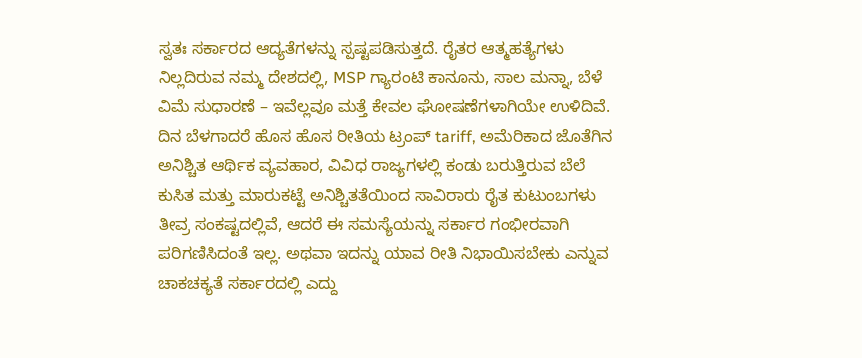ಸ್ವತಃ ಸರ್ಕಾರದ ಆದ್ಯತೆಗಳನ್ನು ಸ್ಪಷ್ಟಪಡಿಸುತ್ತದೆ. ರೈತರ ಆತ್ಮಹತ್ಯೆಗಳು ನಿಲ್ಲದಿರುವ ನಮ್ಮ ದೇಶದಲ್ಲಿ, MSP ಗ್ಯಾರಂಟಿ ಕಾನೂನು, ಸಾಲ ಮನ್ನಾ, ಬೆಳೆ ವಿಮೆ ಸುಧಾರಣೆ – ಇವೆಲ್ಲವೂ ಮತ್ತೆ ಕೇವಲ ಘೋಷಣೆಗಳಾಗಿಯೇ ಉಳಿದಿವೆ. ದಿನ ಬೆಳಗಾದರೆ ಹೊಸ ಹೊಸ ರೀತಿಯ ಟ್ರಂಪ್ tariff, ಅಮೆರಿಕಾದ ಜೊತೆಗಿನ ಅನಿಶ್ಚಿತ ಆರ್ಥಿಕ ವ್ಯವಹಾರ, ವಿವಿಧ ರಾಜ್ಯಗಳಲ್ಲಿ ಕಂಡು ಬರುತ್ತಿರುವ ಬೆಲೆ ಕುಸಿತ ಮತ್ತು ಮಾರುಕಟ್ಟೆ ಅನಿಶ್ಚಿತತೆಯಿಂದ ಸಾವಿರಾರು ರೈತ ಕುಟುಂಬಗಳು ತೀವ್ರ ಸಂಕಷ್ಟದಲ್ಲಿವೆ, ಆದರೆ ಈ ಸಮಸ್ಯೆಯನ್ನು ಸರ್ಕಾರ ಗಂಭೀರವಾಗಿ ಪರಿಗಣಿಸಿದಂತೆ ಇಲ್ಲ. ಅಥವಾ ಇದನ್ನು ಯಾವ ರೀತಿ ನಿಭಾಯಿಸಬೇಕು ಎನ್ನುವ ಚಾಕಚಕ್ಯತೆ ಸರ್ಕಾರದಲ್ಲಿ ಎದ್ದು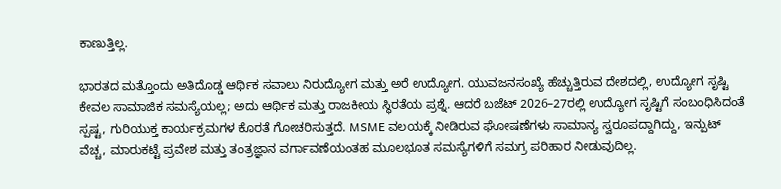ಕಾಣುತ್ತಿಲ್ಲ.

ಭಾರತದ ಮತ್ತೊಂದು ಅತಿದೊಡ್ಡ ಆರ್ಥಿಕ ಸವಾಲು ನಿರುದ್ಯೋಗ ಮತ್ತು ಅರೆ ಉದ್ಯೋಗ. ಯುವಜನಸಂಖ್ಯೆ ಹೆಚ್ಚುತ್ತಿರುವ ದೇಶದಲ್ಲಿ, ಉದ್ಯೋಗ ಸೃಷ್ಟಿ ಕೇವಲ ಸಾಮಾಜಿಕ ಸಮಸ್ಯೆಯಲ್ಲ; ಅದು ಆರ್ಥಿಕ ಮತ್ತು ರಾಜಕೀಯ ಸ್ಥಿರತೆಯ ಪ್ರಶ್ನೆ. ಆದರೆ ಬಜೆಟ್ 2026–27ರಲ್ಲಿ ಉದ್ಯೋಗ ಸೃಷ್ಟಿಗೆ ಸಂಬಂಧಿಸಿದಂತೆ ಸ್ಪಷ್ಟ, ಗುರಿಯುಕ್ತ ಕಾರ್ಯಕ್ರಮಗಳ ಕೊರತೆ ಗೋಚರಿಸುತ್ತದೆ. MSME ವಲಯಕ್ಕೆ ನೀಡಿರುವ ಘೋಷಣೆಗಳು ಸಾಮಾನ್ಯ ಸ್ವರೂಪದ್ದಾಗಿದ್ದು, ಇನ್ಪುಟ್ ವೆಚ್ಚ, ಮಾರುಕಟ್ಟೆ ಪ್ರವೇಶ ಮತ್ತು ತಂತ್ರಜ್ಞಾನ ವರ್ಗಾವಣೆಯಂತಹ ಮೂಲಭೂತ ಸಮಸ್ಯೆಗಳಿಗೆ ಸಮಗ್ರ ಪರಿಹಾರ ನೀಡುವುದಿಲ್ಲ.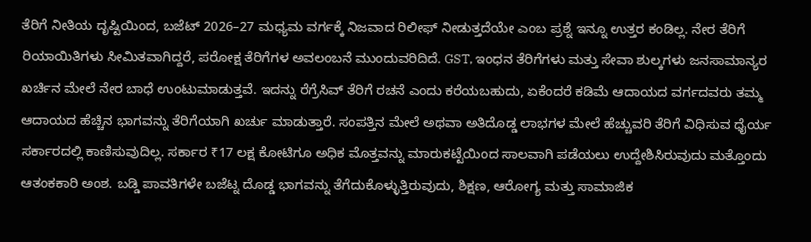ತೆರಿಗೆ ನೀತಿಯ ದೃಷ್ಟಿಯಿಂದ, ಬಜೆಟ್ 2026–27 ಮಧ್ಯಮ ವರ್ಗಕ್ಕೆ ನಿಜವಾದ ರಿಲೀಫ್ ನೀಡುತ್ತದೆಯೇ ಎಂಬ ಪ್ರಶ್ನೆ ಇನ್ನೂ ಉತ್ತರ ಕಂಡಿಲ್ಲ. ನೇರ ತೆರಿಗೆ ರಿಯಾಯಿತಿಗಳು ಸೀಮಿತವಾಗಿದ್ದರೆ, ಪರೋಕ್ಷ ತೆರಿಗೆಗಳ ಅವಲಂಬನೆ ಮುಂದುವರಿದಿದೆ. GST, ಇಂಧನ ತೆರಿಗೆಗಳು ಮತ್ತು ಸೇವಾ ಶುಲ್ಕಗಳು ಜನಸಾಮಾನ್ಯರ ಖರ್ಚಿನ ಮೇಲೆ ನೇರ ಬಾಧೆ ಉಂಟುಮಾಡುತ್ತವೆ. ಇದನ್ನು ರೆಗ್ರೆಸಿವ್ ತೆರಿಗೆ ರಚನೆ ಎಂದು ಕರೆಯಬಹುದು, ಏಕೆಂದರೆ ಕಡಿಮೆ ಆದಾಯದ ವರ್ಗದವರು ತಮ್ಮ ಆದಾಯದ ಹೆಚ್ಚಿನ ಭಾಗವನ್ನು ತೆರಿಗೆಯಾಗಿ ಖರ್ಚು ಮಾಡುತ್ತಾರೆ. ಸಂಪತ್ತಿನ ಮೇಲೆ ಅಥವಾ ಅತಿದೊಡ್ಡ ಲಾಭಗಳ ಮೇಲೆ ಹೆಚ್ಚುವರಿ ತೆರಿಗೆ ವಿಧಿಸುವ ಧೈರ್ಯ ಸರ್ಕಾರದಲ್ಲಿ ಕಾಣಿಸುವುದಿಲ್ಲ. ಸರ್ಕಾರ ₹17 ಲಕ್ಷ ಕೋಟಿಗೂ ಅಧಿಕ ಮೊತ್ತವನ್ನು ಮಾರುಕಟ್ಟೆಯಿಂದ ಸಾಲವಾಗಿ ಪಡೆಯಲು ಉದ್ದೇಶಿಸಿರುವುದು ಮತ್ತೊಂದು ಆತಂಕಕಾರಿ ಅಂಶ. ಬಡ್ಡಿ ಪಾವತಿಗಳೇ ಬಜೆಟ್ನ ದೊಡ್ಡ ಭಾಗವನ್ನು ತೆಗೆದುಕೊಳ್ಳುತ್ತಿರುವುದು, ಶಿಕ್ಷಣ, ಆರೋಗ್ಯ ಮತ್ತು ಸಾಮಾಜಿಕ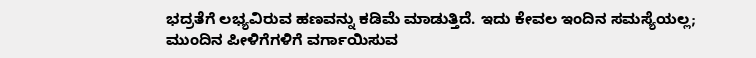ಭದ್ರತೆಗೆ ಲಭ್ಯವಿರುವ ಹಣವನ್ನು ಕಡಿಮೆ ಮಾಡುತ್ತಿದೆ. ಇದು ಕೇವಲ ಇಂದಿನ ಸಮಸ್ಯೆಯಲ್ಲ; ಮುಂದಿನ ಪೀಳಿಗೆಗಳಿಗೆ ವರ್ಗಾಯಿಸುವ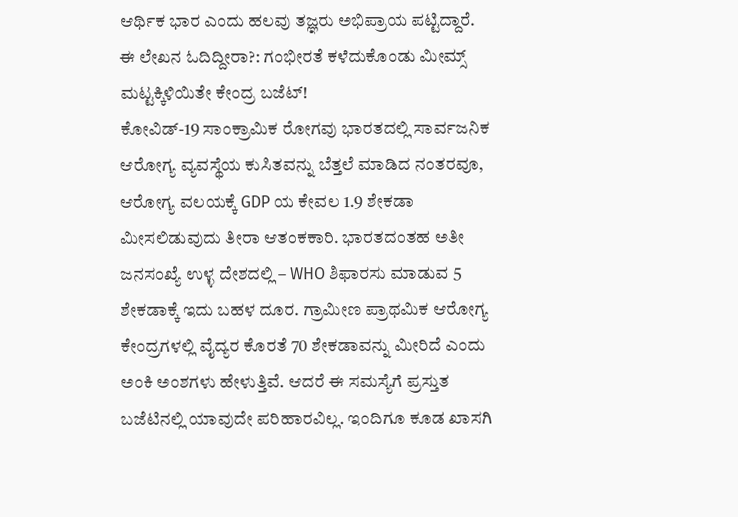ಆರ್ಥಿಕ ಭಾರ ಎಂದು ಹಲವು ತಜ್ಞರು ಅಭಿಪ್ರಾಯ ಪಟ್ಟಿದ್ದಾರೆ.
ಈ ಲೇಖನ ಓದಿದ್ದೀರಾ?: ಗಂಭೀರತೆ ಕಳೆದುಕೊಂಡು ಮೀಮ್ಸ್ ಮಟ್ಟಕ್ಕಿಳಿಯಿತೇ ಕೇಂದ್ರ ಬಜೆಟ್!
ಕೋವಿಡ್-19 ಸಾಂಕ್ರಾಮಿಕ ರೋಗವು ಭಾರತದಲ್ಲಿ ಸಾರ್ವಜನಿಕ ಆರೋಗ್ಯ ವ್ಯವಸ್ಥೆಯ ಕುಸಿತವನ್ನು ಬೆತ್ತಲೆ ಮಾಡಿದ ನಂತರವೂ, ಆರೋಗ್ಯ ವಲಯಕ್ಕೆ GDP ಯ ಕೇವಲ 1.9 ಶೇಕಡಾ ಮೀಸಲಿಡುವುದು ತೀರಾ ಆತಂಕಕಾರಿ. ಭಾರತದಂತಹ ಅತೀ ಜನಸಂಖ್ಯೆ ಉಳ್ಳ ದೇಶದಲ್ಲಿ – WHO ಶಿಫಾರಸು ಮಾಡುವ 5 ಶೇಕಡಾಕ್ಕೆ ಇದು ಬಹಳ ದೂರ. ಗ್ರಾಮೀಣ ಪ್ರಾಥಮಿಕ ಆರೋಗ್ಯ ಕೇಂದ್ರಗಳಲ್ಲಿ ವೈದ್ಯರ ಕೊರತೆ 70 ಶೇಕಡಾವನ್ನು ಮೀರಿದೆ ಎಂದು ಅಂಕಿ ಅಂಶಗಳು ಹೇಳುತ್ತಿವೆ. ಆದರೆ ಈ ಸಮಸ್ಯೆಗೆ ಪ್ರಸ್ತುತ ಬಜೆಟಿನಲ್ಲಿ ಯಾವುದೇ ಪರಿಹಾರವಿಲ್ಲ. ಇಂದಿಗೂ ಕೂಡ ಖಾಸಗಿ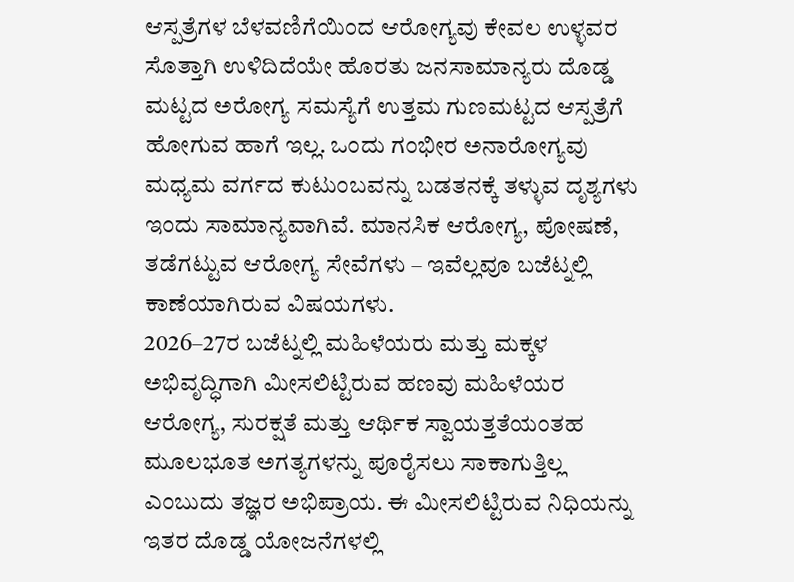ಆಸ್ಪತ್ರೆಗಳ ಬೆಳವಣಿಗೆಯಿಂದ ಆರೋಗ್ಯವು ಕೇವಲ ಉಳ್ಳವರ ಸೊತ್ತಾಗಿ ಉಳಿದಿದೆಯೇ ಹೊರತು ಜನಸಾಮಾನ್ಯರು ದೊಡ್ಡ ಮಟ್ಟದ ಅರೋಗ್ಯ ಸಮಸ್ಯೆಗೆ ಉತ್ತಮ ಗುಣಮಟ್ಟದ ಆಸ್ಪತ್ರೆಗೆ ಹೋಗುವ ಹಾಗೆ ಇಲ್ಲ. ಒಂದು ಗಂಭೀರ ಅನಾರೋಗ್ಯವು ಮಧ್ಯಮ ವರ್ಗದ ಕುಟುಂಬವನ್ನು ಬಡತನಕ್ಕೆ ತಳ್ಳುವ ದೃಶ್ಯಗಳು ಇಂದು ಸಾಮಾನ್ಯವಾಗಿವೆ. ಮಾನಸಿಕ ಆರೋಗ್ಯ, ಪೋಷಣೆ, ತಡೆಗಟ್ಟುವ ಆರೋಗ್ಯ ಸೇವೆಗಳು – ಇವೆಲ್ಲವೂ ಬಜೆಟ್ನಲ್ಲಿ ಕಾಣೆಯಾಗಿರುವ ವಿಷಯಗಳು.
2026–27ರ ಬಜೆಟ್ನಲ್ಲಿ ಮಹಿಳೆಯರು ಮತ್ತು ಮಕ್ಕಳ ಅಭಿವೃದ್ಧಿಗಾಗಿ ಮೀಸಲಿಟ್ಟಿರುವ ಹಣವು ಮಹಿಳೆಯರ ಆರೋಗ್ಯ, ಸುರಕ್ಷತೆ ಮತ್ತು ಆರ್ಥಿಕ ಸ್ವಾಯತ್ತತೆಯಂತಹ ಮೂಲಭೂತ ಅಗತ್ಯಗಳನ್ನು ಪೂರೈಸಲು ಸಾಕಾಗುತ್ತಿಲ್ಲ ಎಂಬುದು ತಜ್ಞರ ಅಭಿಪ್ರಾಯ. ಈ ಮೀಸಲಿಟ್ಟಿರುವ ನಿಧಿಯನ್ನು ಇತರ ದೊಡ್ಡ ಯೋಜನೆಗಳಲ್ಲಿ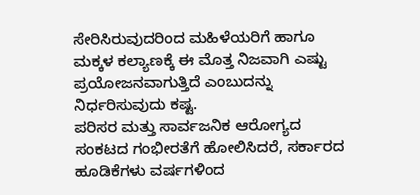ಸೇರಿಸಿರುವುದರಿಂದ ಮಹಿಳೆಯರಿಗೆ ಹಾಗೂ ಮಕ್ಕಳ ಕಲ್ಯಾಣಕ್ಕೆ ಈ ಮೊತ್ತ ನಿಜವಾಗಿ ಎಷ್ಟು ಪ್ರಯೋಜನವಾಗುತ್ತಿದೆ ಎಂಬುದನ್ನು ನಿರ್ಧರಿಸುವುದು ಕಷ್ಟ.
ಪರಿಸರ ಮತ್ತು ಸಾರ್ವಜನಿಕ ಆರೋಗ್ಯದ ಸಂಕಟದ ಗಂಭೀರತೆಗೆ ಹೋಲಿಸಿದರೆ, ಸರ್ಕಾರದ ಹೂಡಿಕೆಗಳು ವರ್ಷಗಳಿಂದ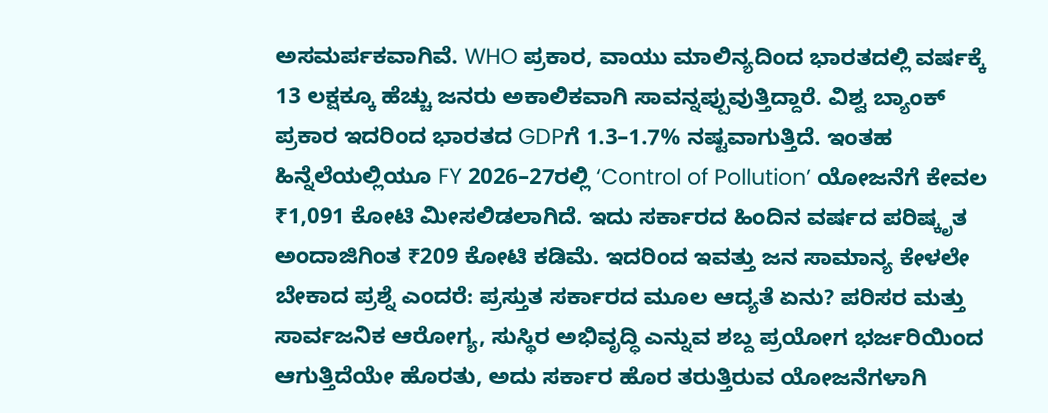ಅಸಮರ್ಪಕವಾಗಿವೆ. WHO ಪ್ರಕಾರ, ವಾಯು ಮಾಲಿನ್ಯದಿಂದ ಭಾರತದಲ್ಲಿ ವರ್ಷಕ್ಕೆ 13 ಲಕ್ಷಕ್ಕೂ ಹೆಚ್ಚು ಜನರು ಅಕಾಲಿಕವಾಗಿ ಸಾವನ್ನಪ್ಪುವುತ್ತಿದ್ದಾರೆ. ವಿಶ್ವ ಬ್ಯಾಂಕ್ ಪ್ರಕಾರ ಇದರಿಂದ ಭಾರತದ GDPಗೆ 1.3–1.7% ನಷ್ಟವಾಗುತ್ತಿದೆ. ಇಂತಹ ಹಿನ್ನೆಲೆಯಲ್ಲಿಯೂ FY 2026–27ರಲ್ಲಿ ‘Control of Pollution’ ಯೋಜನೆಗೆ ಕೇವಲ ₹1,091 ಕೋಟಿ ಮೀಸಲಿಡಲಾಗಿದೆ. ಇದು ಸರ್ಕಾರದ ಹಿಂದಿನ ವರ್ಷದ ಪರಿಷ್ಕೃತ ಅಂದಾಜಿಗಿಂತ ₹209 ಕೋಟಿ ಕಡಿಮೆ. ಇದರಿಂದ ಇವತ್ತು ಜನ ಸಾಮಾನ್ಯ ಕೇಳಲೇ ಬೇಕಾದ ಪ್ರಶ್ನೆ ಎಂದರೆ: ಪ್ರಸ್ತುತ ಸರ್ಕಾರದ ಮೂಲ ಆದ್ಯತೆ ಏನು? ಪರಿಸರ ಮತ್ತು ಸಾರ್ವಜನಿಕ ಆರೋಗ್ಯ, ಸುಸ್ಥಿರ ಅಭಿವೃದ್ಧಿ ಎನ್ನುವ ಶಬ್ದ ಪ್ರಯೋಗ ಭರ್ಜರಿಯಿಂದ ಆಗುತ್ತಿದೆಯೇ ಹೊರತು, ಅದು ಸರ್ಕಾರ ಹೊರ ತರುತ್ತಿರುವ ಯೋಜನೆಗಳಾಗಿ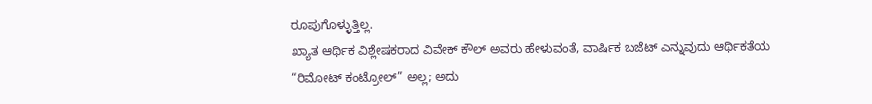ರೂಪುಗೊಳ್ಳುತ್ತಿಲ್ಲ.
ಖ್ಯಾತ ಆರ್ಥಿಕ ವಿಶ್ಲೇಷಕರಾದ ವಿವೇಕ್ ಕೌಲ್ ಅವರು ಹೇಳುವಂತೆ, ವಾರ್ಷಿಕ ಬಜೆಟ್ ಎನ್ನುವುದು ಆರ್ಥಿಕತೆಯ “ರಿಮೋಟ್ ಕಂಟ್ರೋಲ್” ಅಲ್ಲ; ಅದು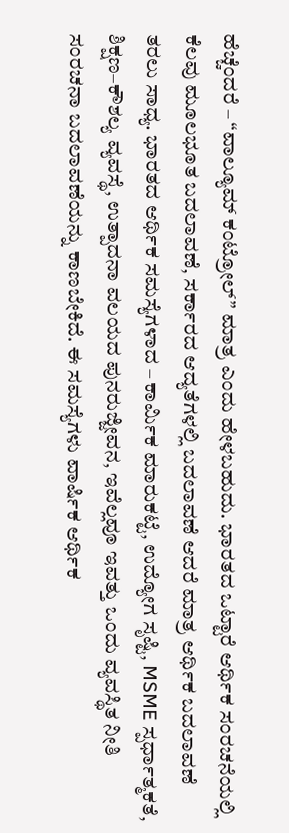ಹೆಚ್ಚೆಂದರೆ – “ವಾಲ್ಯೂಮ್ ಕಂಟ್ರೋಲ್” ಮಾತ್ರ ಎಂದು ಹೇಳಬಹುದು. ಭಾರತದ ಒಟ್ಟಾರೆ ಆರ್ಥಿಕ ಸಂರಚನೆಯಲ್ಲಿ ಕೆಲವು ಮೂಲಭೂತ ಬದಲಾವಣೆ, ಸರ್ಕಾರದ ಆದ್ಯತೆಗಳಲ್ಲಿ ಬದಲಾವಣೆ ಆದರೆ ಮಾತ್ರ ಆರ್ಥಿಕ ಬದಲಾವಣೆ ತರಲು ಸಾಧ್ಯ. ಭಾರತದ ಆರ್ಥಿಕ ಸಮಸ್ಯೆಗಳಾದ – ಕಾರ್ಮಿಕ ಮಾರುಕಟ್ಟೆ, ಉದ್ಯೋಗ ಸೃಷ್ಟಿ, MSME ಸ್ಪರ್ಧಾತ್ಮಕತೆ, ಶಿಕ್ಷಣ–ಕೌಶಲ್ಯ ವ್ಯವಸ್ಥೆ, ಉತ್ಪಾದನಾ ವಲಯದ ಪುನರುಜ್ಜೀವನ, ಇವೆಲ್ಲವೂ ಇವತ್ತು ಒಂದು ವ್ಯವಸ್ಥಿತ ನೀತಿ ಸಂರಚನಾ ಬದಲಾವಣೆಯನ್ನು ಕಾಣಬೇಕಿದೆ. ಈ ಸಮಸ್ಯೆಗಳು ವಾರ್ಷಿಕ ಆರ್ಥಿಕ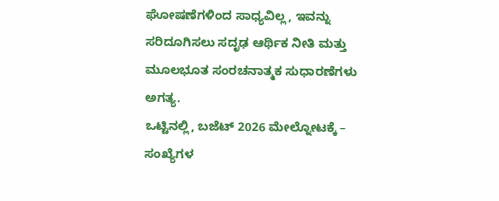ಘೋಷಣೆಗಳಿಂದ ಸಾಧ್ಯವಿಲ್ಲ, ಇವನ್ನು ಸರಿದೂಗಿಸಲು ಸದೃಢ ಆರ್ಥಿಕ ನೀತಿ ಮತ್ತು ಮೂಲಭೂತ ಸಂರಚನಾತ್ಮಕ ಸುಧಾರಣೆಗಳು ಅಗತ್ಯ.
ಒಟ್ಟಿನಲ್ಲಿ, ಬಜೆಟ್ 2026 ಮೇಲ್ನೋಟಕ್ಕೆ – ಸಂಖ್ಯೆಗಳ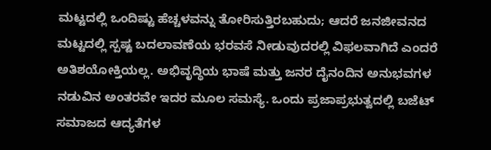ಮಟ್ಟದಲ್ಲಿ ಒಂದಿಷ್ಟು ಹೆಚ್ಚಳವನ್ನು ತೋರಿಸುತ್ತಿರಬಹುದು; ಆದರೆ ಜನಜೀವನದ ಮಟ್ಟದಲ್ಲಿ ಸ್ಪಷ್ಟ ಬದಲಾವಣೆಯ ಭರವಸೆ ನೀಡುವುದರಲ್ಲಿ ವಿಫಲವಾಗಿದೆ ಎಂದರೆ ಅತಿಶಯೋಕ್ತಿಯಲ್ಲ. ಅಭಿವೃದ್ಧಿಯ ಭಾಷೆ ಮತ್ತು ಜನರ ದೈನಂದಿನ ಅನುಭವಗಳ ನಡುವಿನ ಅಂತರವೇ ಇದರ ಮೂಲ ಸಮಸ್ಯೆ. ಒಂದು ಪ್ರಜಾಪ್ರಭುತ್ವದಲ್ಲಿ ಬಜೆಟ್ ಸಮಾಜದ ಆದ್ಯತೆಗಳ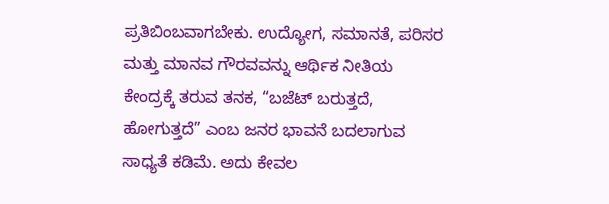ಪ್ರತಿಬಿಂಬವಾಗಬೇಕು. ಉದ್ಯೋಗ, ಸಮಾನತೆ, ಪರಿಸರ ಮತ್ತು ಮಾನವ ಗೌರವವನ್ನು ಆರ್ಥಿಕ ನೀತಿಯ ಕೇಂದ್ರಕ್ಕೆ ತರುವ ತನಕ, “ಬಜೆಟ್ ಬರುತ್ತದೆ, ಹೋಗುತ್ತದೆ” ಎಂಬ ಜನರ ಭಾವನೆ ಬದಲಾಗುವ ಸಾಧ್ಯತೆ ಕಡಿಮೆ. ಅದು ಕೇವಲ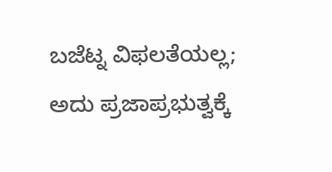ಬಜೆಟ್ನ ವಿಫಲತೆಯಲ್ಲ; ಅದು ಪ್ರಜಾಪ್ರಭುತ್ವಕ್ಕೆ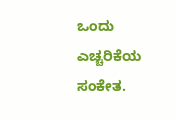ಒಂದು ಎಚ್ಚರಿಕೆಯ ಸಂಕೇತ.